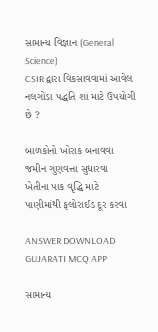સામાન્ય વિજ્ઞાન (General Science)
CSIR દ્વારા વિકસાવવામાં આવેલ નલગોંડા પદ્ધતિ શા માટે ઉપયોગી છે ?

બાળકોનો ખોરાક બનાવવા
જમીન ગુણવત્તા સુધારવા
ખેતીના પાક વૃદ્ધિ માટે
પાણીમાંથી ફલોરાઈડ દૂર કરવા

ANSWER DOWNLOAD GUJARATI MCQ APP

સામાન્ય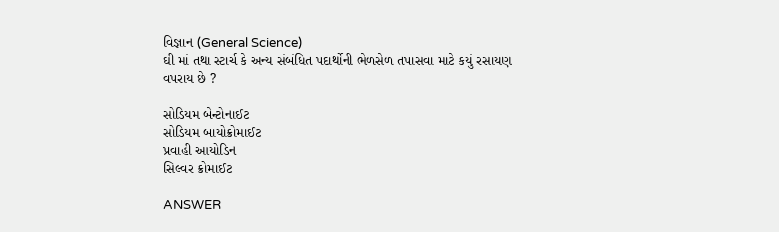વિજ્ઞાન (General Science)
ઘી માં તથા સ્ટાર્ચ કે અન્ય સંબંધિત પદાર્થોની ભેળસેળ તપાસવા માટે કયું રસાયણ વપરાય છે ?

સોડિયમ બેન્ટોનાઈટ
સોડિયમ બાયોક્રોમાઈટ
પ્રવાહી આયોડિન
સિલ્વર ક્રોમાઈટ

ANSWER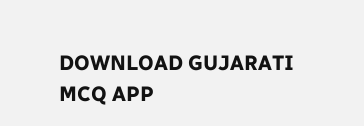DOWNLOAD GUJARATI MCQ APP